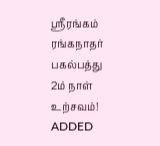ஸ்ரீரங்கம் ரங்கநாதர் பகல்பத்து 2ம் நாள் உற்சவம்!
ADDED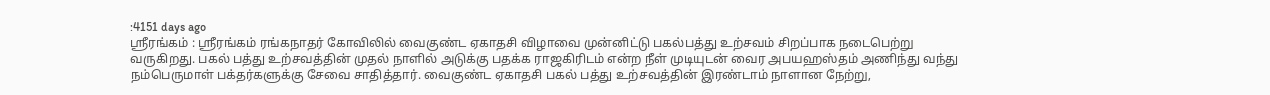:4151 days ago
ஸ்ரீரங்கம் : ஸ்ரீரங்கம் ரங்கநாதர் கோவிலில் வைகுண்ட ஏகாதசி விழாவை முன்னிட்டு பகல்பத்து உற்சவம் சிறப்பாக நடைபெற்று வருகிறது. பகல் பத்து உற்சவத்தின் முதல் நாளில் அடுக்கு பதக்க ராஜகிரிடம் என்ற நீள் முடியுடன் வைர அபயஹஸ்தம் அணிந்து வந்து நம்பெருமாள் பக்தர்களுக்கு சேவை சாதித்தார். வைகுண்ட ஏகாதசி பகல் பத்து உற்சவத்தின் இரண்டாம் நாளான நேற்று,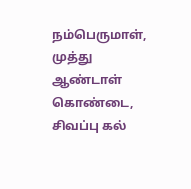நம்பெருமாள், முத்து ஆண்டாள் கொண்டை, சிவப்பு கல்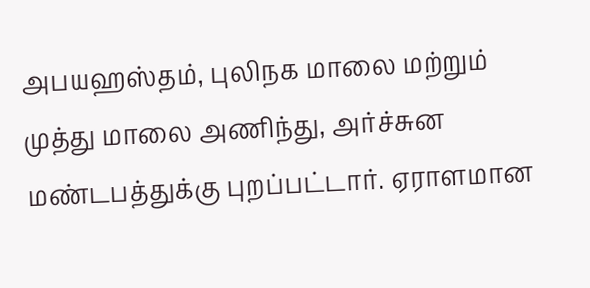அபயஹஸ்தம், புலிநக மாலை மற்றும் முத்து மாலை அணிந்து, அர்ச்சுன மண்டபத்துக்கு புறப்பட்டார். ஏராளமான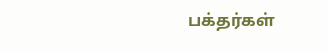பக்தர்கள்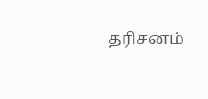தரிசனம்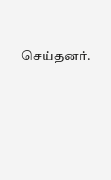செய்தனர்.